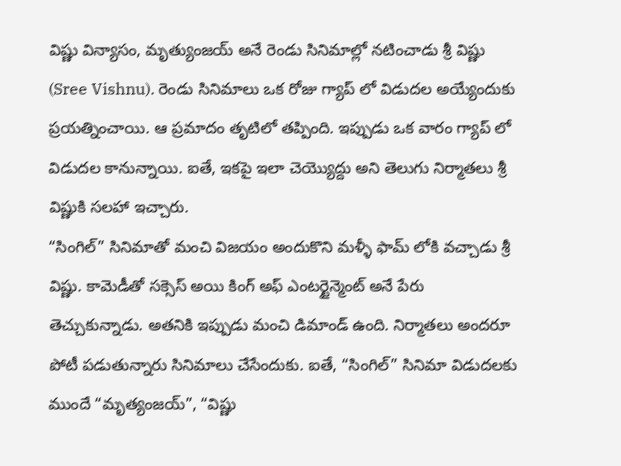విష్ణు విన్యాసం, మృత్యుంజయ్ అనే రెండు సినిమాల్లో నటించాడు శ్రీ విష్ణు (Sree Vishnu). రెండు సినిమాలు ఒక రోజు గ్యాప్ లో విడుదల అయ్యేందుకు ప్రయత్నించాయి. ఆ ప్రమాదం తృటిలో తప్పింది. ఇప్పుడు ఒక వారం గ్యాప్ లో విడుదల కానున్నాయి. ఐతే, ఇకపై ఇలా చెయ్యొద్దు అని తెలుగు నిర్మాతలు శ్రీ విష్ణుకి సలహా ఇచ్చారు.
“సింగిల్” సినిమాతో మంచి విజయం అందుకొని మళ్ళీ ఫామ్ లోకి వచ్చాడు శ్రీ విష్ణు. కామెడీతో సక్సెస్ అయి కింగ్ అఫ్ ఎంటర్టైన్మెంట్ అనే పేరు తెచ్చుకున్నాడు. అతనికి ఇప్పుడు మంచి డిమాండ్ ఉంది. నిర్మాతలు అందరూ పోటీ పడుతున్నారు సినిమాలు చేసేందుకు. ఐతే, “సింగిల్” సినిమా విడుదలకు ముందే “మృత్యంజయ్”, “విష్ణు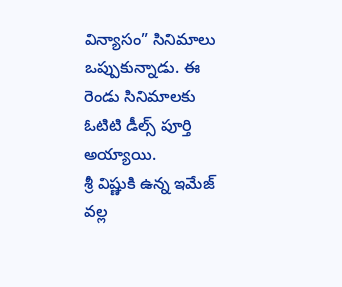విన్యాసం” సినిమాలు ఒప్పుకున్నాడు. ఈ రెండు సినిమాలకు ఓటిటి డీల్స్ పూర్తి అయ్యాయి.
శ్రీ విష్ణుకి ఉన్న ఇమేజ్ వల్ల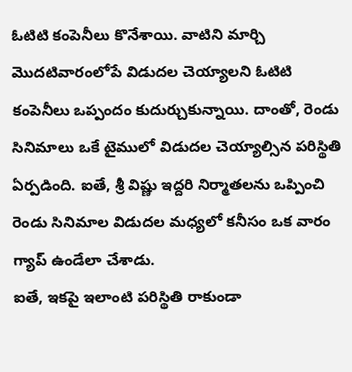ఓటిటి కంపెనీలు కొనేశాయి. వాటిని మార్చి మొదటివారంలోపే విడుదల చెయ్యాలని ఓటిటి కంపెనీలు ఒప్పందం కుదుర్చుకున్నాయి. దాంతో, రెండు సినిమాలు ఒకే టైములో విడుదల చెయ్యాల్సిన పరిస్థితి ఏర్పడింది. ఐతే, శ్రీ విష్ణు ఇద్దరి నిర్మాతలను ఒప్పించి రెండు సినిమాల విడుదల మధ్యలో కనీసం ఒక వారం గ్యాప్ ఉండేలా చేశాడు.
ఐతే, ఇకపై ఇలాంటి పరిస్థితి రాకుండా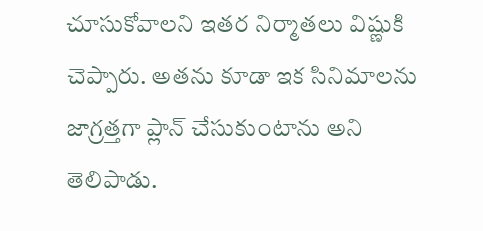చూసుకోవాలని ఇతర నిర్మాతలు విష్ణుకి చెప్పారు. అతను కూడా ఇక సినిమాలను జాగ్రత్తగా ప్లాన్ చేసుకుంటాను అని తెలిపాడు.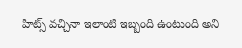హిట్స్ వచ్చినా ఇలాంటి ఇబ్బంది ఉంటుంది అని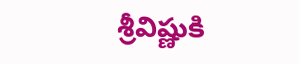శ్రీవిష్ణుకి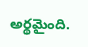అర్థమైంది.